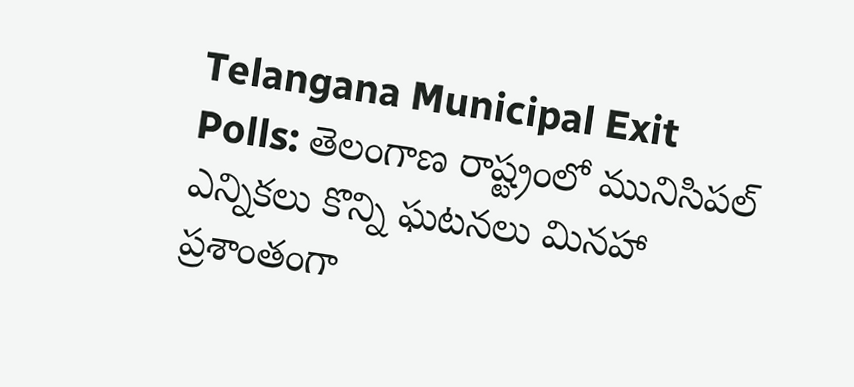Telangana Municipal Exit Polls: తెలంగాణ రాష్ట్రంలో మునిసిపల్ ఎన్నికలు కొన్ని ఘటనలు మినహా ప్రశాంతంగా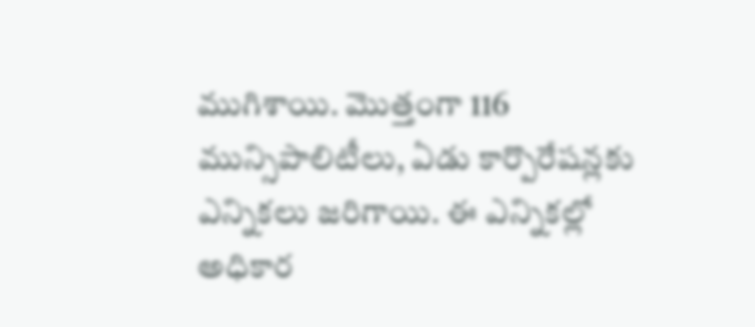ముగిశాయి. మొత్తంగా 116 మున్సిపాలిటీలు, ఏడు కార్పొరేషన్లకు ఎన్నికలు జరిగాయి. ఈ ఎన్నికల్లో అధికార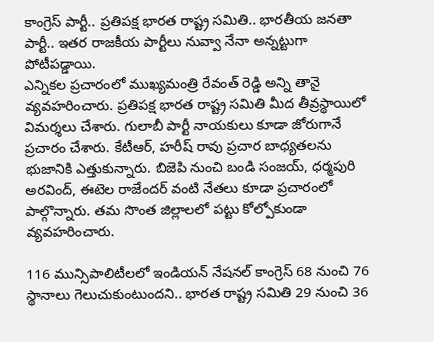కాంగ్రెస్ పార్టీ.. ప్రతిపక్ష భారత రాష్ట్ర సమితి.. భారతీయ జనతా పార్టీ.. ఇతర రాజకీయ పార్టీలు నువ్వా నేనా అన్నట్టుగా పోటీపడ్డాయి.
ఎన్నికల ప్రచారంలో ముఖ్యమంత్రి రేవంత్ రెడ్డి అన్ని తానై వ్యవహరించారు. ప్రతిపక్ష భారత రాష్ట్ర సమితి మీద తీవ్రస్థాయిలో విమర్శలు చేశారు. గులాబీ పార్టీ నాయకులు కూడా జోరుగానే ప్రచారం చేశారు. కేటీఆర్, హరీష్ రావు ప్రచార బాధ్యతలను భుజానికి ఎత్తుకున్నారు. బిజెపి నుంచి బండి సంజయ్, ధర్మపురి అరవింద్, ఈటెల రాజేందర్ వంటి నేతలు కూడా ప్రచారంలో పాల్గొన్నారు. తమ సొంత జిల్లాలలో పట్టు కోల్పోకుండా వ్యవహరించారు.

116 మున్సిపాలిటీలలో ఇండియన్ నేషనల్ కాంగ్రెస్ 68 నుంచి 76 స్థానాలు గెలుచుకుంటుందని.. భారత రాష్ట్ర సమితి 29 నుంచి 36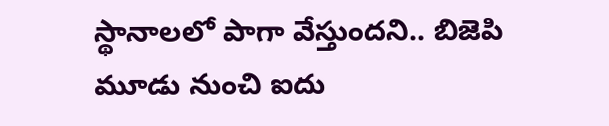స్థానాలలో పాగా వేస్తుందని.. బిజెపి మూడు నుంచి ఐదు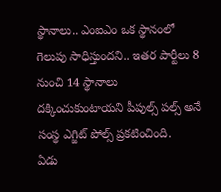స్థానాలు.. ఎంఐఎం ఒక స్థానంలో గెలుపు సాధిస్తుందని.. ఇతర పార్టీలు 8 నుంచి 14 స్థానాలు దక్కించుకుంటాయని పీపుల్స్ పల్స్ అనే సంస్థ ఎగ్జిట్ పోల్స్ ప్రకటించింది.
ఏడు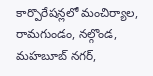కార్పొరేషన్లలో మంచిర్యాల, రామగుండం, నల్గొండ, మహబూబ్ నగర్,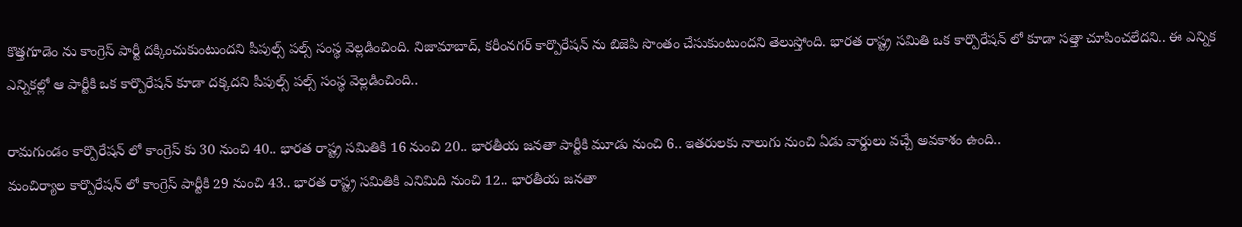కొత్తగూడెం ను కాంగ్రెస్ పార్టీ దక్కించుకుంటుందని పీపుల్స్ పల్స్ సంస్థ వెల్లడించింది. నిజామాబాద్, కరీంనగర్ కార్పొరేషన్ ను బిజెపి సొంతం చేసుకుంటుందని తెలుస్తోంది. భారత రాష్ట్ర సమితి ఒక కార్పొరేషన్ లో కూడా సత్తా చూపించలేదని.. ఈ ఎన్నిక ఎన్నికల్లో ఆ పార్టీకి ఒక కార్పొరేషన్ కూడా దక్కదని పీపుల్స్ పల్స్ సంస్థ వెల్లడించింది..

రామగుండం కార్పొరేషన్ లో కాంగ్రెస్ కు 30 నుంచి 40.. భారత రాష్ట్ర సమితికి 16 నుంచి 20.. భారతీయ జనతా పార్టీకి మూడు నుంచి 6.. ఇతరులకు నాలుగు నుంచి ఏడు వార్డులు వచ్చే అవకాశం ఉంది..
మంచిర్యాల కార్పొరేషన్ లో కాంగ్రెస్ పార్టీకి 29 నుంచి 43.. భారత రాష్ట్ర సమితికి ఎనిమిది నుంచి 12.. భారతీయ జనతా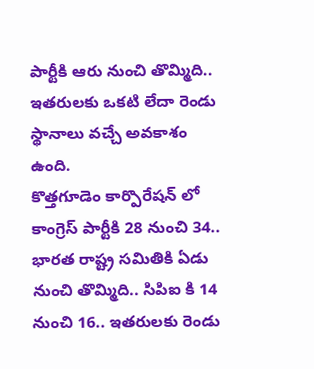పార్టీకి ఆరు నుంచి తొమ్మిది.. ఇతరులకు ఒకటి లేదా రెండు స్థానాలు వచ్చే అవకాశం ఉంది.
కొత్తగూడెం కార్పొరేషన్ లో కాంగ్రెస్ పార్టీకి 28 నుంచి 34.. భారత రాష్ట్ర సమితికి ఏడు నుంచి తొమ్మిది.. సిపిఐ కి 14 నుంచి 16.. ఇతరులకు రెండు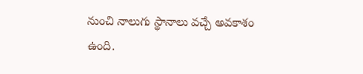నుంచి నాలుగు స్థానాలు వచ్చే అవకాశం ఉంది.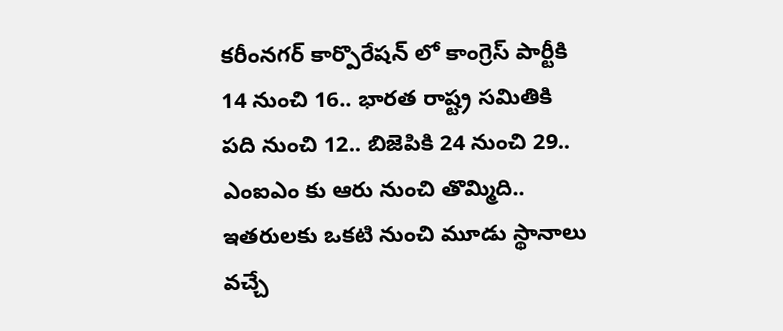కరీంనగర్ కార్పొరేషన్ లో కాంగ్రెస్ పార్టీకి 14 నుంచి 16.. భారత రాష్ట్ర సమితికి పది నుంచి 12.. బిజెపికి 24 నుంచి 29.. ఎంఐఎం కు ఆరు నుంచి తొమ్మిది.. ఇతరులకు ఒకటి నుంచి మూడు స్థానాలు వచ్చే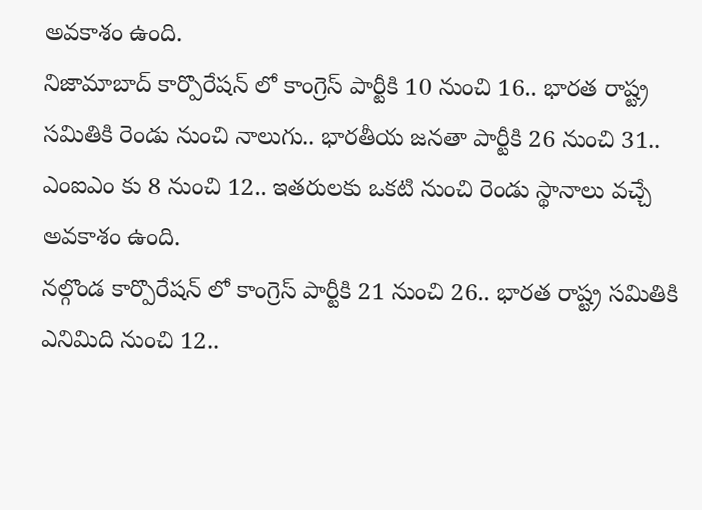అవకాశం ఉంది.
నిజామాబాద్ కార్పొరేషన్ లో కాంగ్రెస్ పార్టీకి 10 నుంచి 16.. భారత రాష్ట్ర సమితికి రెండు నుంచి నాలుగు.. భారతీయ జనతా పార్టీకి 26 నుంచి 31.. ఎంఐఎం కు 8 నుంచి 12.. ఇతరులకు ఒకటి నుంచి రెండు స్థానాలు వచ్చే అవకాశం ఉంది.
నల్గొండ కార్పొరేషన్ లో కాంగ్రెస్ పార్టీకి 21 నుంచి 26.. భారత రాష్ట్ర సమితికి ఎనిమిది నుంచి 12..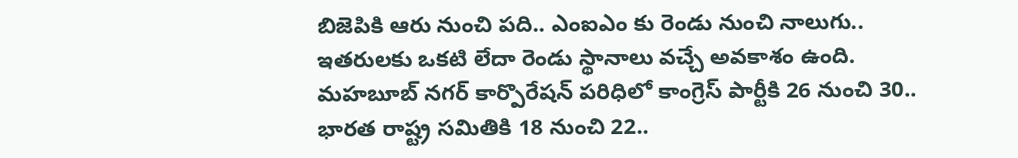బిజెపికి ఆరు నుంచి పది.. ఎంఐఎం కు రెండు నుంచి నాలుగు.. ఇతరులకు ఒకటి లేదా రెండు స్థానాలు వచ్చే అవకాశం ఉంది.
మహబూబ్ నగర్ కార్పొరేషన్ పరిధిలో కాంగ్రెస్ పార్టీకి 26 నుంచి 30.. భారత రాష్ట్ర సమితికి 18 నుంచి 22..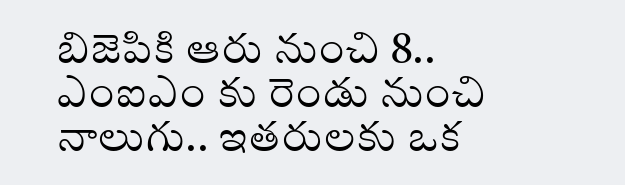బిజెపికి ఆరు నుంచి 8.. ఎంఐఎం కు రెండు నుంచి నాలుగు.. ఇతరులకు ఒక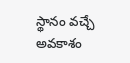స్థానం వచ్చే అవకాశం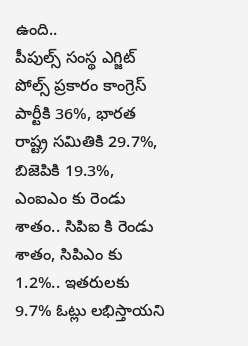ఉంది..
పీపుల్స్ సంస్థ ఎగ్జిట్ పోల్స్ ప్రకారం కాంగ్రెస్ పార్టీకి 36%, భారత రాష్ట్ర సమితికి 29.7%, బిజెపికి 19.3%, ఎంఐఎం కు రెండు శాతం.. సిపిఐ కి రెండు శాతం, సిపిఎం కు 1.2%.. ఇతరులకు 9.7% ఓట్లు లభిస్తాయని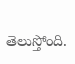తెలుస్తోంది.